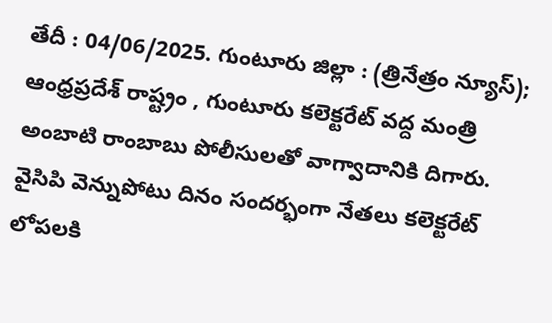తేదీ : 04/06/2025. గుంటూరు జిల్లా : (త్రినేత్రం న్యూస్); ఆంధ్రప్రదేశ్ రాష్ట్రం , గుంటూరు కలెక్టరేట్ వద్ద మంత్రి అంబాటి రాంబాబు పోలీసులతో వాగ్వాదానికి దిగారు. వైసిపి వెన్నుపోటు దినం సందర్భంగా నేతలు కలెక్టరేట్ లోపలకి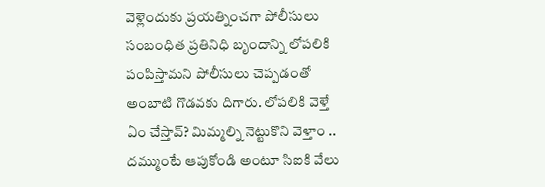వెళ్లెందుకు ప్రయత్నించగా పోలీసులు సంబంధిత ప్రతినిధి బృందాన్ని లోపలికి పంపిస్తామని పోలీసులు చెప్పడంతో అంబాటి గొడవకు దిగారు. లోపలికి వెళ్తే ఏం చేస్తావ్? మిమ్మల్ని నెట్టుకొని వెళ్తాం .. దమ్ముంటే ఆపుకోండి అంటూ సిఐకి వేలు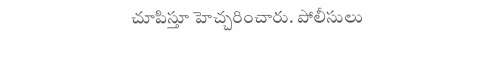చూపిస్తూ హెచ్చరించారు. పోలీసులు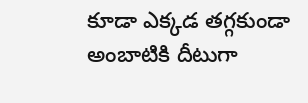కూడా ఎక్కడ తగ్గకుండా అంబాటికి దీటుగా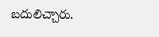బదులిచ్చారు.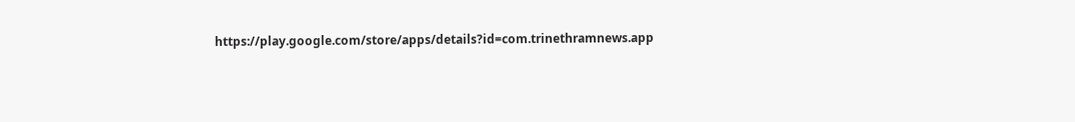https://play.google.com/store/apps/details?id=com.trinethramnews.app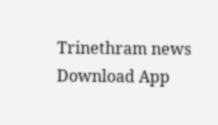Trinethram news
Download App